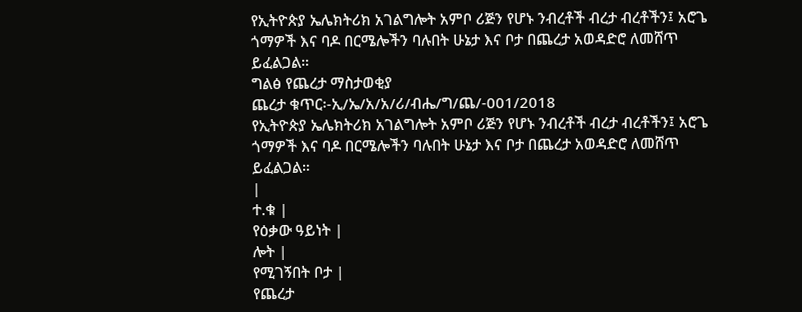የኢትዮጵያ ኤሌክትሪክ አገልግሎት አምቦ ሪጅን የሆኑ ንብረቶች ብረታ ብረቶችን፤ አሮጌ ጎማዎች እና ባዶ በርሜሎችን ባሉበት ሁኔታ እና ቦታ በጨረታ አወዳድሮ ለመሸጥ ይፈልጋል።
ግልፅ የጨረታ ማስታወቂያ
ጨረታ ቁጥር፡-ኢ/ኤ/አ/አ/ሪ/ብሔ/ግ/ጨ/-001/2018
የኢትዮጵያ ኤሌክትሪክ አገልግሎት አምቦ ሪጅን የሆኑ ንብረቶች ብረታ ብረቶችን፤ አሮጌ ጎማዎች እና ባዶ በርሜሎችን ባሉበት ሁኔታ እና ቦታ በጨረታ አወዳድሮ ለመሸጥ ይፈልጋል።
|
ተ.ቁ |
የዕቃው ዓይነት |
ሎት |
የሚገኝበት ቦታ |
የጨረታ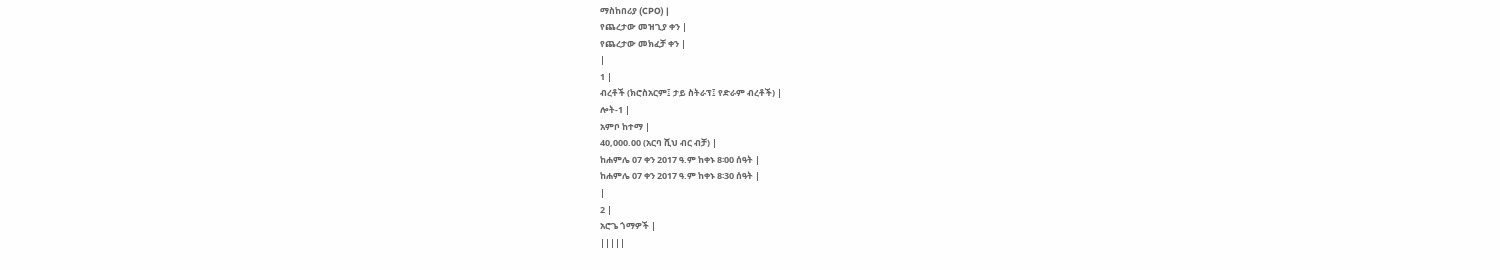ማስከበሪያ (CPO) |
የጨረታው መዝጊያ ቀን |
የጨረታው መክፈቻ ቀን |
|
1 |
ብረቶች (ክሮስአርም፤ ታይ ስትራፕ፤ የድራም ብረቶች) |
ሎት-1 |
አምቦ ከተማ |
40,000.00 (አርባ ሺህ ብር ብቻ) |
ከሐምሌ 07 ቀን 2017 ዓ.ም ከቀኑ 8፡00 ሰዓት |
ከሐምሌ 07 ቀን 2017 ዓ.ም ከቀኑ 8፡30 ሰዓት |
|
2 |
አሮጌ ጎማዎች |
|||||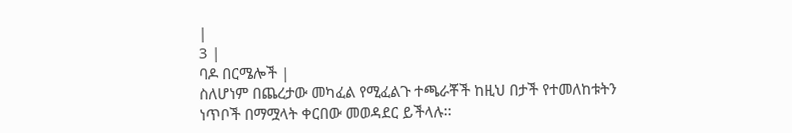|
3 |
ባዶ በርሜሎች |
ስለሆነም በጨረታው መካፈል የሚፈልጉ ተጫራቾች ከዚህ በታች የተመለከቱትን ነጥቦች በማሟላት ቀርበው መወዳደር ይችላሉ፡፡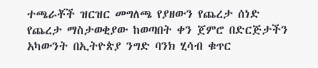ተጫራቾች ዝርዝር መግለጫ የያዘውን የጨረታ ሰነድ የጨረታ ማስታወቂያው ከወጣበት ቀን ጀምሮ በድርጅታችን አካውንት በኢትዮጵያ ንግድ ባንክ ሂሳብ ቁጥር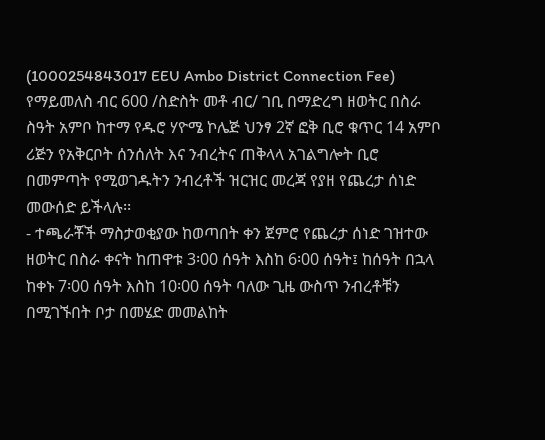(1000254843017 EEU Ambo District Connection Fee) የማይመለስ ብር 600 /ስድስት መቶ ብር/ ገቢ በማድረግ ዘወትር በስራ ስዓት አምቦ ከተማ የዱሮ ሃዮሜ ኮሌጅ ህንፃ 2ኛ ፎቅ ቢሮ ቁጥር 14 አምቦ ሪጅን የአቅርቦት ሰንሰለት እና ንብረትና ጠቅላላ አገልግሎት ቢሮ በመምጣት የሚወገዱትን ንብረቶች ዝርዝር መረጃ የያዘ የጨረታ ሰነድ መውሰድ ይችላሉ፡፡
- ተጫራቾች ማስታወቂያው ከወጣበት ቀን ጀምሮ የጨረታ ሰነድ ገዝተው ዘወትር በስራ ቀናት ከጠዋቱ 3፡00 ሰዓት እስከ 6፡00 ሰዓት፤ ከሰዓት በኋላ ከቀኑ 7፡00 ሰዓት እስከ 10፡00 ሰዓት ባለው ጊዜ ውስጥ ንብረቶቹን በሚገኙበት ቦታ በመሄድ መመልከት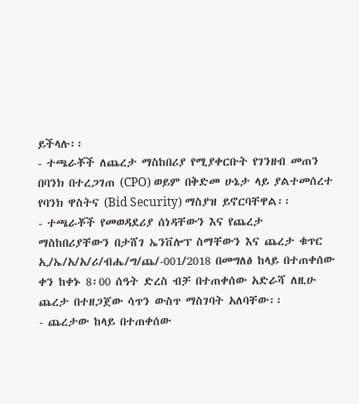ይችላሉ፡፡
- ተጫራቾች ለጨረታ ማስከበሪያ የሚያቀርቡት የገንዘብ መጠን በባንክ በተረጋገጠ (CPO) ወይም በቅድመ ሁኔታ ላይ ያልተመሰረተ የባንክ ዋስትና (Bid Security) ማስያዝ ይኖርባቸዋል፡፡
- ተጫራቾች የመወዳደሪያ ሰነዳቸውን እና የጨረታ ማስከበሪያቸውን በታሸገ ኤንቨሎፕ ስማቸውን እና ጨረታ ቁጥር ኢ/ኤ/አ/አ/ሪ/ብሔ/ግ/ጨ/-001/2018 በመግለፅ ከላይ በተጠቀሰው ቀን ከቀኑ 8፡00 ሰዓት ድረስ ብቻ በተጠቀሰው አድራሻ ለዚሁ ጨረታ በተዘጋጀው ሳጥን ውስጥ ማስገባት አለባቸው፡፡
- ጨረታው ከላይ በተጠቀሰው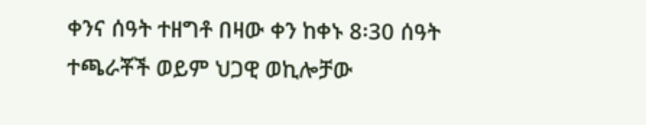ቀንና ሰዓት ተዘግቶ በዛው ቀን ከቀኑ 8፡30 ሰዓት ተጫራቾች ወይም ህጋዊ ወኪሎቻው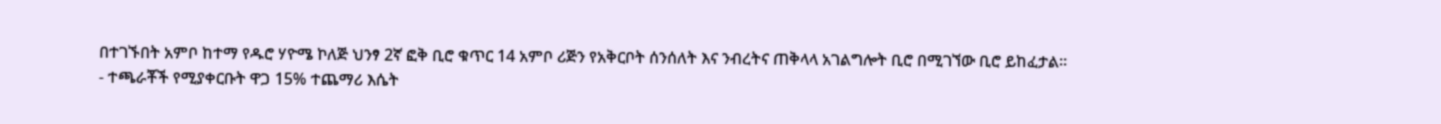በተገኙበት አምቦ ከተማ የዱሮ ሃዮሜ ኮለጅ ህንፃ 2ኛ ፎቅ ቢሮ ቁጥር 14 አምቦ ሪጅን የአቅርቦት ሰንሰለት እና ንብረትና ጠቅላላ አገልግሎት ቢሮ በሚገኘው ቢሮ ይከፈታል፡፡
- ተጫራቾች የሚያቀርቡት ዋጋ 15% ተጨማሪ እሴት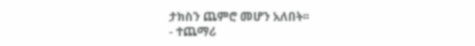ታክስን ጨምሮ መሆን አለበት፡፡
- ተጨማሪ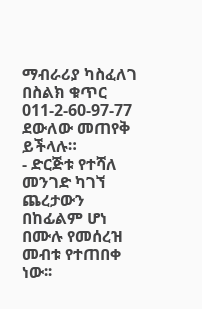ማብራሪያ ካስፈለገ በስልክ ቁጥር 011-2-60-97-77 ደውለው መጠየቅ ይችላሉ።
- ድርጅቱ የተሻለ መንገድ ካገኘ ጨረታውን በከፊልም ሆነ በሙሉ የመሰረዝ መብቱ የተጠበቀ ነው፡፡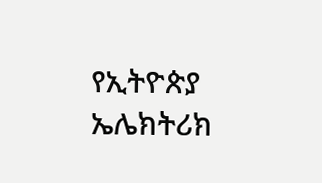የኢትዮጵያ ኤሌክትሪክ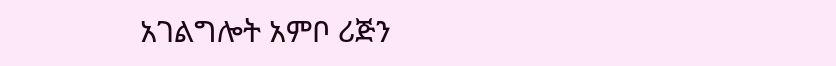አገልግሎት አምቦ ሪጅን